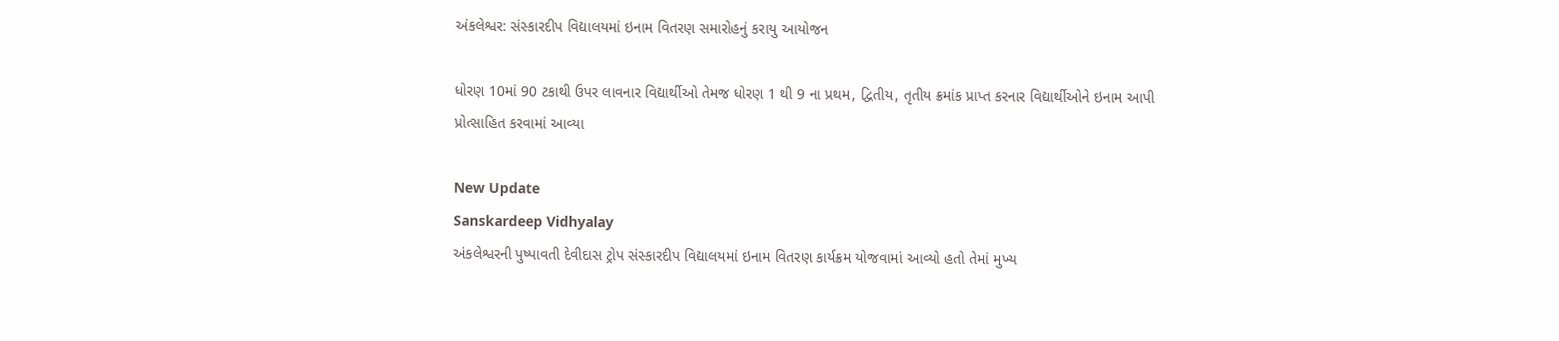અંકલેશ્વર: સંસ્કારદીપ વિદ્યાલયમાં ઇનામ વિતરણ સમારોહનું કરાયુ આયોજન

ધોરણ 10માં 90 ટકાથી ઉપર લાવનાર વિદ્યાર્થીઓ તેમજ ધોરણ 1 થી 9 ના પ્રથમ, દ્વિતીય, તૃતીય ક્રમાંક પ્રાપ્ત કરનાર વિદ્યાર્થીઓને ઇનામ આપી પ્રોત્સાહિત કરવામાં આવ્યા

New Update
Sanskardeep Vidhyalay
અંકલેશ્વરની પુષ્પાવતી દેવીદાસ ટ્રોપ સંસ્કારદીપ વિદ્યાલયમાં ઇનામ વિતરણ કાર્યક્રમ યોજવામાં આવ્યો હતો તેમાં મુખ્ય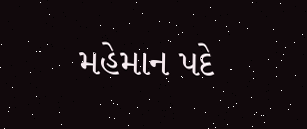મહેમાન પદે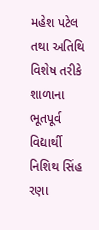મહેશ પટેલ તથા અતિથિ વિશેષ તરીકે શાળાના ભૂતપૂર્વ વિદ્યાર્થી નિશિથ સિંહ રણા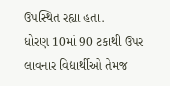ઉપસ્થિત રહ્યા હતા.
ધોરણ 10માં 90 ટકાથી ઉપર લાવનાર વિદ્યાર્થીઓ તેમજ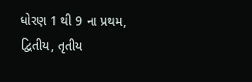ધોરણ 1 થી 9 ના પ્રથમ, દ્વિતીય, તૃતીય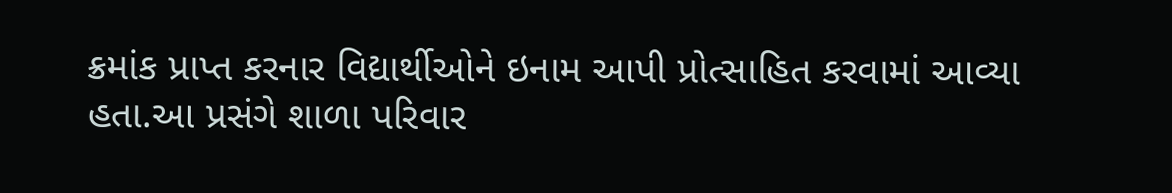ક્રમાંક પ્રાપ્ત કરનાર વિદ્યાર્થીઓને ઇનામ આપી પ્રોત્સાહિત કરવામાં આવ્યા હતા.આ પ્રસંગે શાળા પરિવાર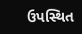ઉપસ્થિત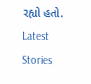રહ્યો હતો.
Latest Stories